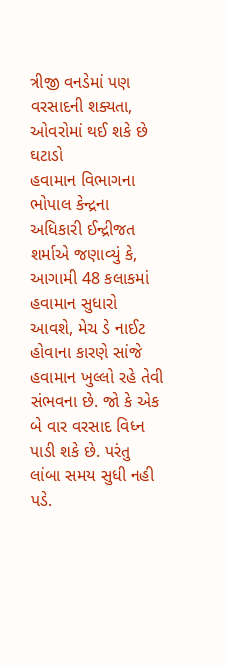ત્રીજી વનડેમાં પણ વરસાદની શક્યતા, ઓવરોમાં થઈ શકે છે ઘટાડો
હવામાન વિભાગના ભોપાલ કેન્દ્રના અધિકારી ઈન્દ્રીજત શર્માએ જણાવ્યું કે, આગામી 48 કલાકમાં હવામાન સુધારો આવશે, મેચ ડે નાઈટ હોવાના કારણે સાંજે હવામાન ખુલ્લો રહે તેવી સંભવના છે. જો કે એક બે વાર વરસાદ વિધ્ન પાડી શકે છે. પરંતુ લાંબા સમય સુધી નહી પડે.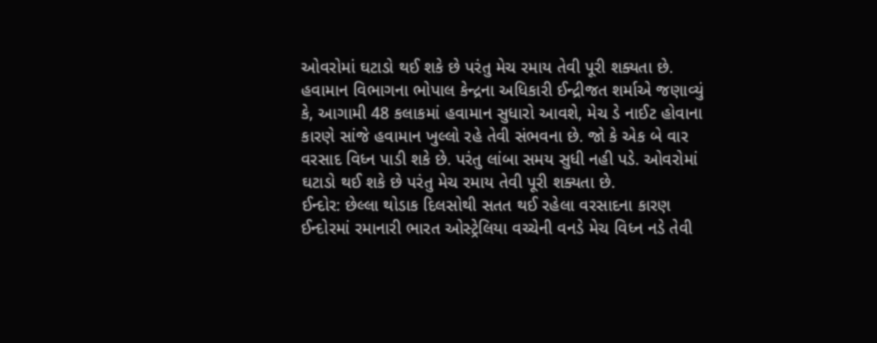ઓવરોમાં ઘટાડો થઈ શકે છે પરંતુ મેચ રમાય તેવી પૂરી શક્યતા છે.
હવામાન વિભાગના ભોપાલ કેન્દ્રના અધિકારી ઈન્દ્રીજત શર્માએ જણાવ્યું કે, આગામી 48 કલાકમાં હવામાન સુધારો આવશે, મેચ ડે નાઈટ હોવાના કારણે સાંજે હવામાન ખુલ્લો રહે તેવી સંભવના છે. જો કે એક બે વાર વરસાદ વિધ્ન પાડી શકે છે. પરંતુ લાંબા સમય સુધી નહી પડે. ઓવરોમાં ઘટાડો થઈ શકે છે પરંતુ મેચ રમાય તેવી પૂરી શક્યતા છે.
ઈન્દોર: છેલ્લા થોડાક દિલસોથી સતત થઈ રહેલા વરસાદના કારણ ઈન્દોરમાં રમાનારી ભારત ઓસ્ટ્રેલિયા વચ્ચેની વનડે મેચ વિધ્ન નડે તેવી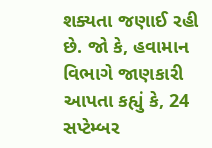શક્યતા જણાઈ રહી છે. જો કે, હવામાન વિભાગે જાણકારી આપતા કહ્યું કે, 24 સપ્ટેમ્બર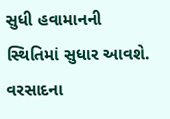સુધી હવામાનની સ્થિતિમાં સુધાર આવશે. વરસાદના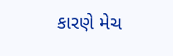કારણે મેચ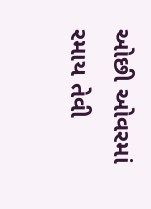ઓછી ઓવરમાં રમાય તેવી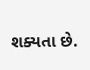શક્યતા છે.